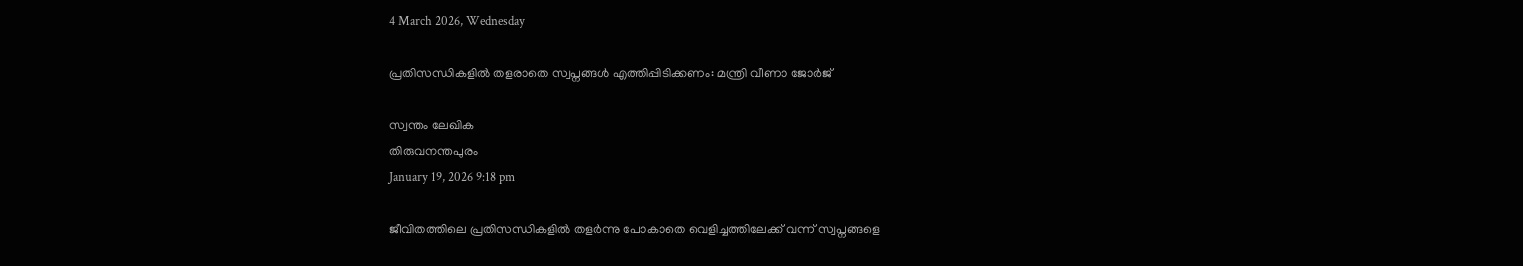4 March 2026, Wednesday

പ്രതിസന്ധികളില്‍ തളരാതെ സ്വപ്നങ്ങള്‍ എത്തിപ്പിടിക്കണം: മന്ത്രി വീണാ ജോര്‍ജ്

സ്വന്തം ലേഖിക
തിരുവനന്തപുരം
January 19, 2026 9:18 pm

ജീവിതത്തിലെ പ്രതിസന്ധികളില്‍ തളര്‍ന്നു പോകാതെ വെളിച്ചത്തിലേക്ക് വന്ന് സ്വപ്നങ്ങളെ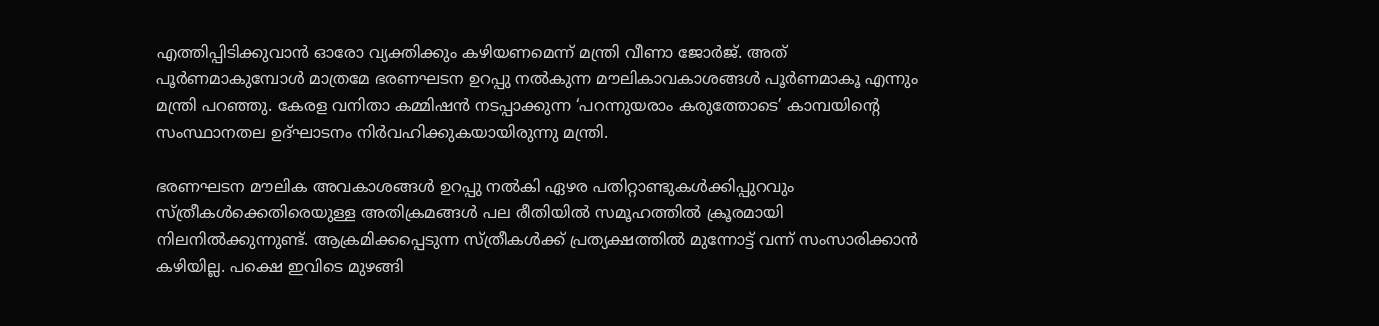എത്തിപ്പിടിക്കുവാന്‍ ഓരോ വ്യക്തിക്കും കഴിയണമെന്ന് മന്ത്രി വീണാ ജോര്‍ജ്. അത് പൂര്‍ണമാകുമ്പോള്‍ മാത്രമേ ഭരണഘടന ഉറപ്പു നല്‍കുന്ന മൗലികാവകാശങ്ങള്‍ പൂര്‍ണമാകൂ എന്നും മന്ത്രി പറഞ്ഞു. കേരള വനിതാ കമ്മിഷൻ നടപ്പാക്കുന്ന ‘പറന്നുയരാം കരുത്തോടെ’ കാമ്പയിന്റെ സംസ്ഥാനതല ഉദ്‌ഘാടനം നിര്‍വഹിക്കുകയായിരുന്നു മന്ത്രി.

ഭരണഘടന മൗലിക അവകാശങ്ങള്‍ ഉറപ്പു നല്‍കി ഏഴര പതിറ്റാണ്ടുകള്‍ക്കിപ്പുറവും സ്ത്രീകള്‍ക്കെതിരെയുള്ള അതിക്രമങ്ങള്‍ പല രീതിയില്‍ സമൂഹത്തില്‍ ക്രൂരമായി നിലനില്‍ക്കുന്നുണ്ട്. ആക്രമിക്കപ്പെടുന്ന സ്ത്രീകള്‍ക്ക് പ്രത്യക്ഷത്തില്‍ മുന്നോട്ട് വന്ന് സംസാരിക്കാന്‍ കഴിയില്ല. പക്ഷെ ഇവിടെ മുഴങ്ങി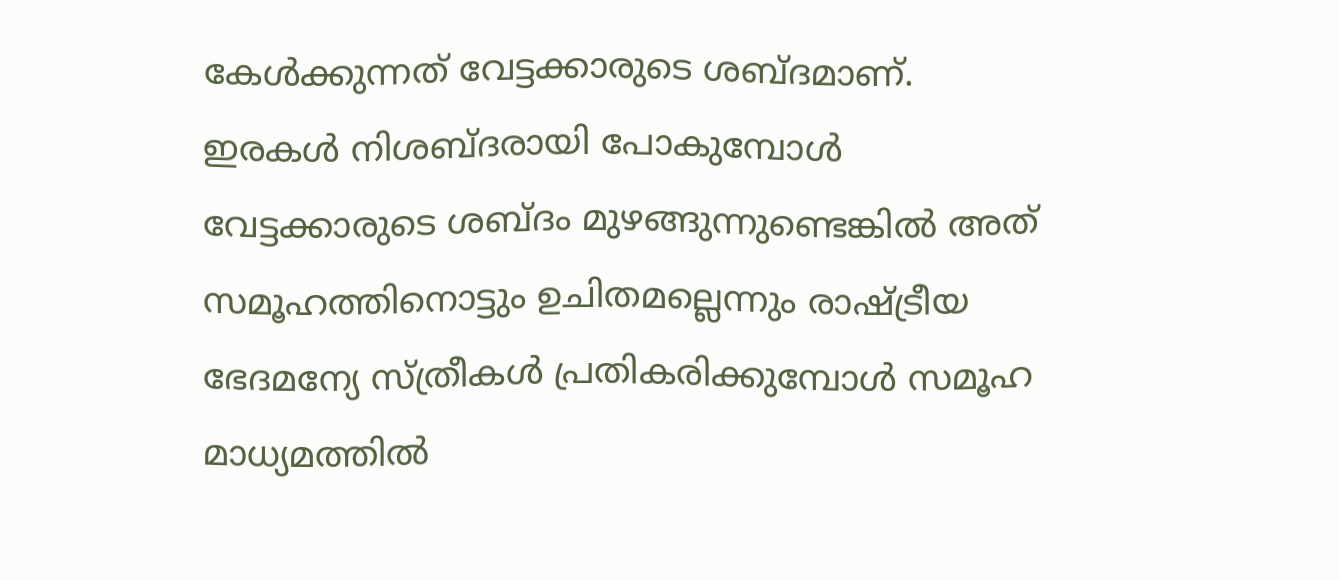കേള്‍ക്കുന്നത് വേട്ടക്കാരുടെ ശബ്ദമാണ്. ഇരകള്‍ നിശബ്ദരായി പോകുമ്പോള്‍ വേട്ടക്കാരുടെ ശബ്ദം മുഴങ്ങുന്നുണ്ടെങ്കില്‍ അത് സമൂഹത്തിനൊട്ടും ഉചിതമല്ലെന്നും രാഷ്ട്രീയ ഭേദമന്യേ സ്ത്രീകള്‍ പ്രതികരിക്കുമ്പോള്‍ സമൂഹ മാധ്യമത്തില്‍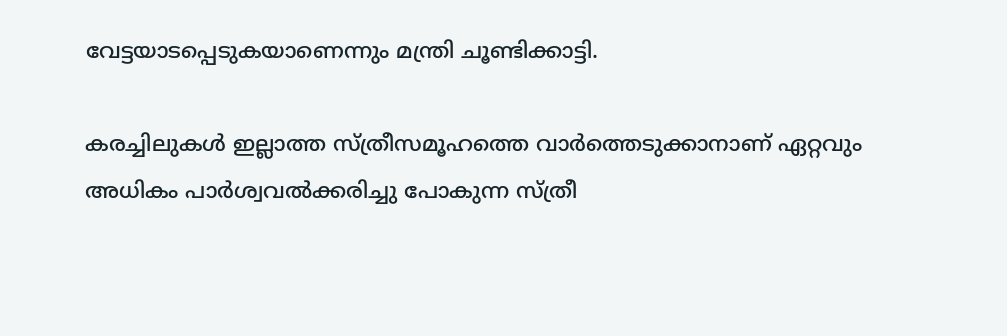വേട്ടയാടപ്പെടുകയാണെന്നും മന്ത്രി ചൂണ്ടിക്കാട്ടി.

കരച്ചിലുകള്‍ ഇല്ലാത്ത സ്ത്രീസമൂഹത്തെ വാര്‍ത്തെടുക്കാനാണ് ഏറ്റവും അധികം പാര്‍ശ്വവല്‍ക്കരിച്ചു പോകുന്ന സ്ത്രീ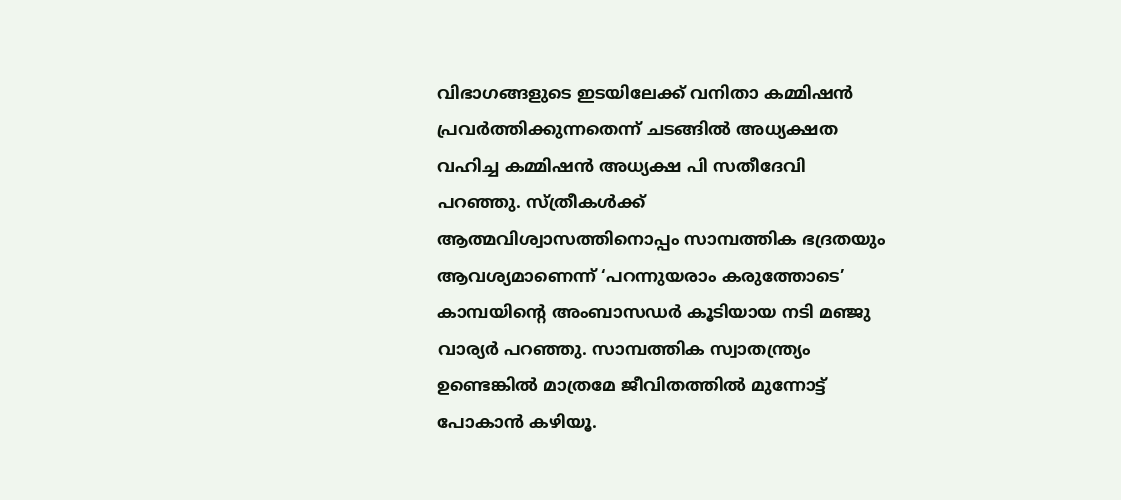വിഭാഗങ്ങളുടെ ഇടയിലേക്ക് വനിതാ കമ്മിഷന്‍ പ്രവര്‍ത്തിക്കുന്നതെന്ന് ചടങ്ങില്‍ അധ്യക്ഷത വഹിച്ച കമ്മിഷന്‍ അധ്യക്ഷ പി സതീദേവി പറഞ്ഞു. സ്ത്രീകള്‍ക്ക് ആത്മവിശ്വാസത്തിനൊപ്പം സാമ്പത്തിക ഭദ്രതയും ആവശ്യമാണെന്ന് ‘പറന്നുയരാം കരുത്തോടെ’ കാമ്പയിന്റെ അംബാസഡര്‍ കൂടിയായ നടി മഞ്ജു വാര്യര്‍ പറഞ്ഞു. സാമ്പത്തിക സ്വാതന്ത്ര്യം ഉണ്ടെങ്കില്‍ മാത്രമേ ജീവിതത്തില്‍ മുന്നോട്ട് പോകാന്‍ കഴിയൂ.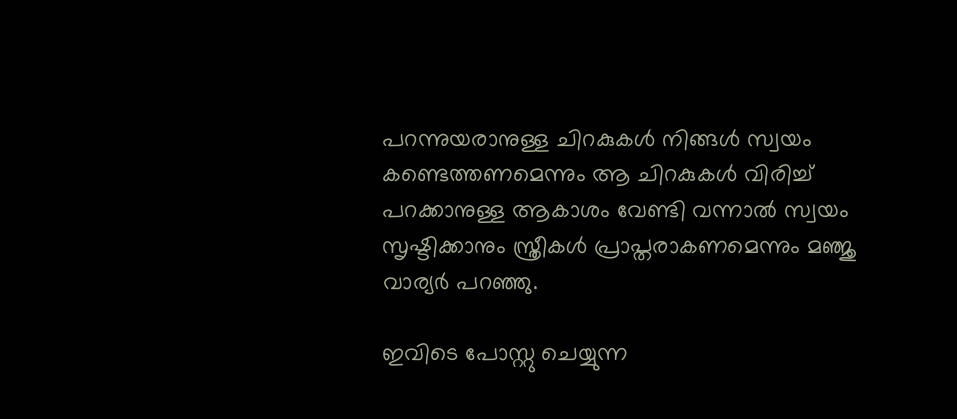പറന്നുയരാനുള്ള ചിറകുകള്‍ നിങ്ങള്‍ സ്വയം കണ്ടെത്തണമെന്നും ആ ചിറകുകള്‍ വിരിച്ച് പറക്കാനുള്ള ആകാശം വേണ്ടി വന്നാല്‍ സ്വയം സൃഷ്ടിക്കാനും സ്ത്രീകള്‍ പ്രാപ്തരാകണമെന്നും മ‍ഞ്ജു വാര്യര്‍ പറഞ്ഞു.

ഇവിടെ പോസ്റ്റു ചെയ്യുന്ന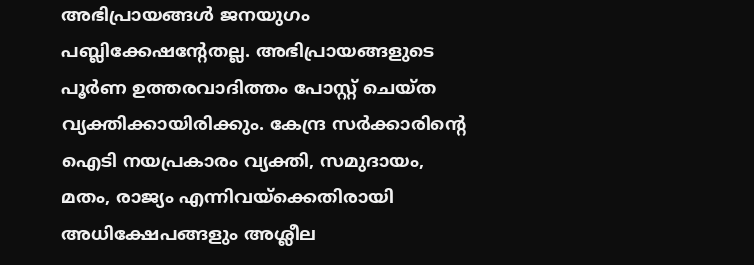അഭിപ്രായങ്ങള്‍ ജനയുഗം പബ്ലിക്കേഷന്റേതല്ല. അഭിപ്രായങ്ങളുടെ പൂര്‍ണ ഉത്തരവാദിത്തം പോസ്റ്റ് ചെയ്ത വ്യക്തിക്കായിരിക്കും. കേന്ദ്ര സര്‍ക്കാരിന്റെ ഐടി നയപ്രകാരം വ്യക്തി, സമുദായം, മതം, രാജ്യം എന്നിവയ്‌ക്കെതിരായി അധിക്ഷേപങ്ങളും അശ്ലീല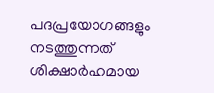പദപ്രയോഗങ്ങളും നടത്തുന്നത് ശിക്ഷാര്‍ഹമായ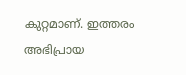കുറ്റമാണ്. ഇത്തരം അഭിപ്രായ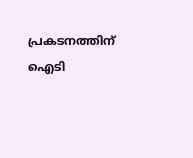പ്രകടനത്തിന് ഐടി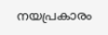നയപ്രകാരം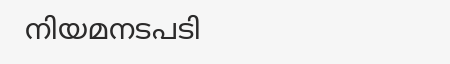നിയമനടപടി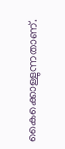കൈക്കൊള്ളുന്നതാണ്.